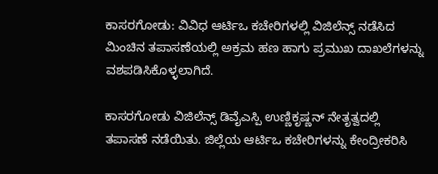ಕಾಸರಗೋಡು: ವಿವಿಧ ಆರ್ಟಿಒ ಕಚೇರಿಗಳಲ್ಲಿ ವಿಜಿಲೆನ್ಸ್ ನಡೆಸಿದ ಮಿಂಚಿನ ತಪಾಸಣೆಯಲ್ಲಿ ಅಕ್ರಮ ಹಣ ಹಾಗು ಪ್ರಮುಖ ದಾಖಲೆಗಳನ್ನು ವಶಪಡಿಸಿಕೊಳ್ಳಲಾಗಿದೆ.

ಕಾಸರಗೋಡು ವಿಜಿಲೆನ್ಸ್ ಡಿವೈಎಸ್ಪಿ ಉಣ್ಣಿಕೃಷ್ಣನ್ ನೇತೃತ್ವದಲ್ಲಿ ತಪಾಸಣೆ ನಡೆಯಿತು. ಜಿಲ್ಲೆಯ ಆರ್ಟಿಒ ಕಚೇರಿಗಳನ್ನು ಕೇಂದ್ರೀಕರಿಸಿ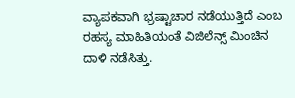ವ್ಯಾಪಕವಾಗಿ ಭ್ರಷ್ಟಾಚಾರ ನಡೆಯುತ್ತಿದೆ ಎಂಬ ರಹಸ್ಯ ಮಾಹಿತಿಯಂತೆ ವಿಜಿಲೆನ್ಸ್ ಮಿಂಚಿನ ದಾಳಿ ನಡೆಸಿತ್ತು.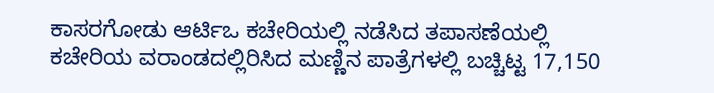ಕಾಸರಗೋಡು ಆರ್ಟಿಒ ಕಚೇರಿಯಲ್ಲಿ ನಡೆಸಿದ ತಪಾಸಣೆಯಲ್ಲಿ ಕಚೇರಿಯ ವರಾಂಡದಲ್ಲಿರಿಸಿದ ಮಣ್ಣಿನ ಪಾತ್ರೆಗಳಲ್ಲಿ ಬಚ್ಚಿಟ್ಟ 17,150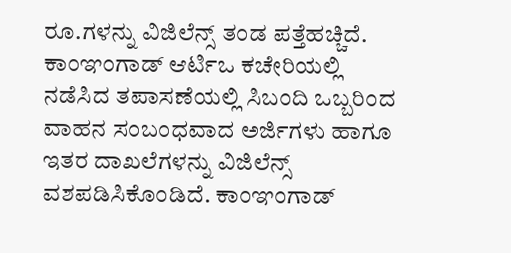ರೂ.ಗಳನ್ನು ವಿಜಿಲೆನ್ಸ್ ತಂಡ ಪತ್ತೆಹಚ್ಚಿದೆ. ಕಾಂಞಂಗಾಡ್ ಆರ್ಟಿಒ ಕಚೇರಿಯಲ್ಲಿ ನಡೆಸಿದ ತಪಾಸಣೆಯಲ್ಲಿ ಸಿಬಂದಿ ಒಬ್ಬರಿಂದ ವಾಹನ ಸಂಬಂಧವಾದ ಅರ್ಜಿಗಳು ಹಾಗೂ ಇತರ ದಾಖಲೆಗಳನ್ನು ವಿಜಿಲೆನ್ಸ್ ವಶಪಡಿಸಿಕೊಂಡಿದೆ. ಕಾಂಞಂಗಾಡ್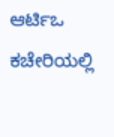ಆರ್ಟಿಒ ಕಚೇರಿಯಲ್ಲಿ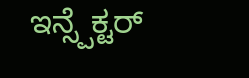ಇನ್ಸ್ಪೆಕ್ಟರ್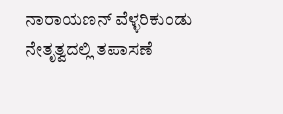ನಾರಾಯಣನ್ ವೆಳ್ಳರಿಕುಂಡು ನೇತೃತ್ವದಲ್ಲಿ ತಪಾಸಣೆ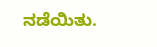ನಡೆಯಿತು.